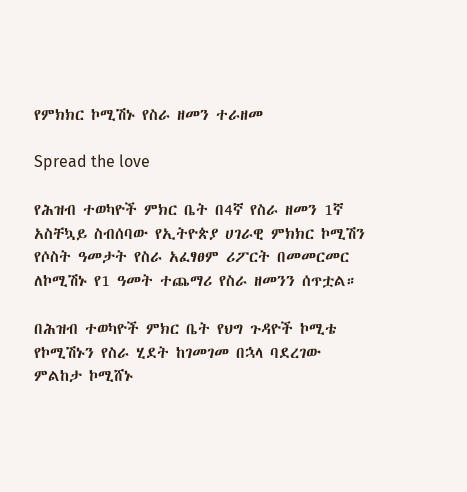የምክክር ኮሚሽኑ የስራ ዘመን ተራዘመ

Spread the love

የሕዝብ ተወካዮች ምክር ቤት በ4ኛ የስራ ዘመን 1ኛ አስቸኳይ ስብሰባው የኢትዮጵያ ሀገራዊ ምክክር ኮሚሽን የሶስት ዓመታት የስራ አፈፃፀም ሪፖርት በመመርመር ለኮሚሽኑ የ1 ዓመት ተጨማሪ የስራ ዘመንን ሰጥቷል።

በሕዝብ ተወካዮች ምክር ቤት የህግ ጉዳዮች ኮሚቴ የኮሚሽኑን የስራ ሂደት ከገመገመ በኋላ ባደረገው ምልከታ ኮሚሸኑ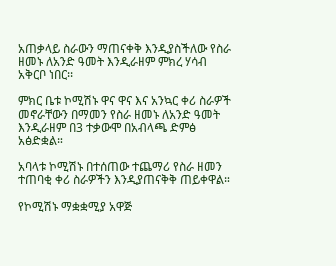አጠቃላይ ስራውን ማጠናቀቅ እንዲያስችለው የስራ ዘመኑ ለአንድ ዓመት እንዲራዘም ምክረ ሃሳብ አቅርቦ ነበር፡፡

ምክር ቤቱ ኮሚሽኑ ዋና ዋና እና አንኳር ቀሪ ስራዎች መኖራቸውን በማመን የስራ ዘመኑ ለአንድ ዓመት እንዲራዘም በ3 ተቃውሞ በአብላጫ ድምፅ አፅድቋል።

አባላቱ ኮሚሽኑ በተሰጠው ተጨማሪ የስራ ዘመን ተጠባቂ ቀሪ ስራዎችን እንዲያጠናቅቅ ጠይቀዋል።

የኮሚሽኑ ማቋቋሚያ አዋጅ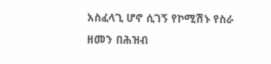አስፈላጊ ሆኖ ሲገኝ የኮሚሽኑ የስራ ዘመን በሕዝብ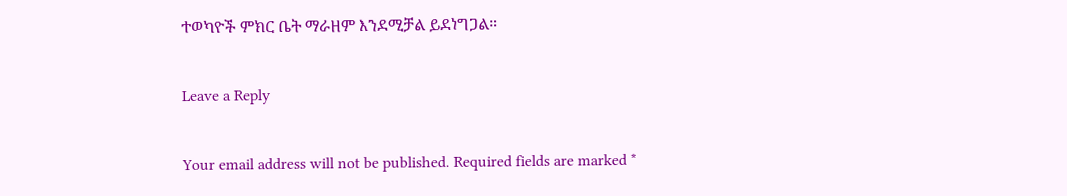ተወካዮች ምክር ቤት ማራዘም እንደሚቻል ይደነግጋል።

Leave a Reply

Your email address will not be published. Required fields are marked *